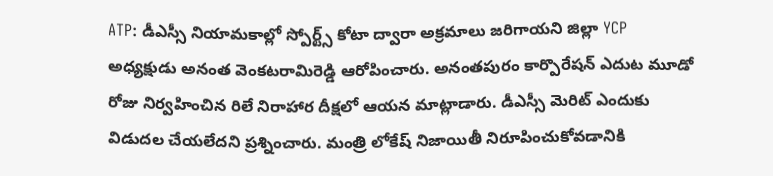ATP: డీఎస్సీ నియామకాల్లో స్పోర్ట్స్ కోటా ద్వారా అక్రమాలు జరిగాయని జిల్లా YCP అధ్యక్షుడు అనంత వెంకటరామిరెడ్డి ఆరోపించారు. అనంతపురం కార్పొరేషన్ ఎదుట మూడో రోజు నిర్వహించిన రిలే నిరాహార దీక్షలో ఆయన మాట్లాడారు. డీఎస్సీ మెరిట్ ఎందుకు విడుదల చేయలేదని ప్రశ్నించారు. మంత్రి లోకేష్ నిజాయితీ నిరూపించుకోవడానికి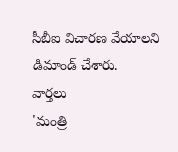సీబీఐ విచారణ వేయాలని డిమాండ్ చేశారు.
వార్తలు
'మంత్రి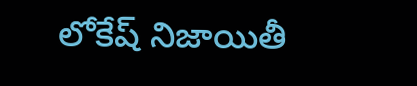లోకేష్ నిజాయితీ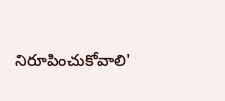నిరూపించుకోవాలి'